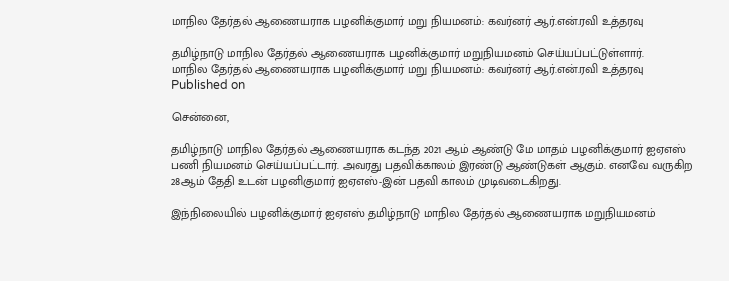மாநில தேர்தல் ஆணையராக பழனிக்குமார் மறு நியமனம்: கவர்னர் ஆர்.என்.ரவி உத்தரவு

தமிழ்நாடு மாநில தேர்தல் ஆணையராக பழனிக்குமார் மறுநியமனம் செய்யப்பட்டுள்ளார்.
மாநில தேர்தல் ஆணையராக பழனிக்குமார் மறு நியமனம்: கவர்னர் ஆர்.என்.ரவி உத்தரவு
Published on

சென்னை,

தமிழ்நாடு மாநில தேர்தல் ஆணையராக கடந்த 2021 ஆம் ஆண்டு மே மாதம் பழனிக்குமார் ஐஏஎஸ் பணி நியமனம் செய்யப்பட்டார். அவரது பதவிக்காலம் இரண்டு ஆண்டுகள் ஆகும். எனவே வருகிற 28ஆம் தேதி உடன் பழனிகுமார் ஐஏஎஸ்-இன் பதவி காலம் முடிவடைகிறது.

இந்நிலையில் பழனிக்குமார் ஐஏஎஸ் தமிழ்நாடு மாநில தேர்தல் ஆணையராக மறுநியமனம்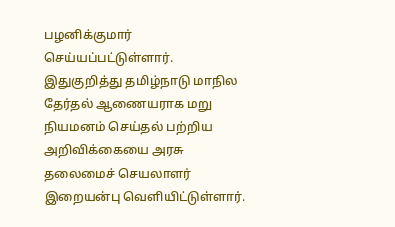பழனிக்குமார் செய்யப்பட்டுள்ளார். இதுகுறித்து தமிழ்நாடு மாநில தேர்தல் ஆணையராக மறு நியமனம் செய்தல் பற்றிய அறிவிக்கையை அரசு தலைமைச் செயலாளர் இறையன்பு வெளியிட்டுள்ளார்.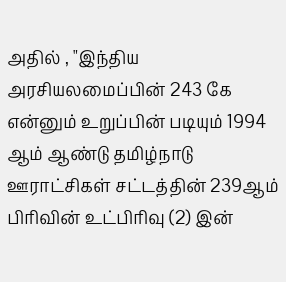அதில் , "இந்திய அரசியலமைப்பின் 243 கே என்னும் உறுப்பின் படியும் 1994 ஆம் ஆண்டு தமிழ்நாடு ஊராட்சிகள் சட்டத்தின் 239ஆம் பிரிவின் உட்பிரிவு (2) இன்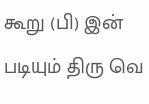கூறு (பி) இன் படியும் திரு வெ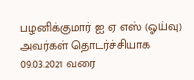பழனிக்குமார் ஐ ஏ எஸ் (ஓய்வு) அவர்கள் தொடர்ச்சியாக 09.03.2021 வரை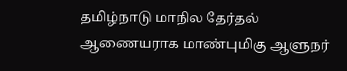தமிழ்நாடு மாநில தேர்தல் ஆணையராக மாண்புமிகு ஆளுநர்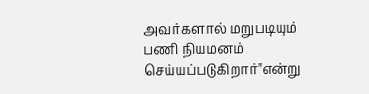அவர்களால் மறுபடியும் பணி நியமனம் செய்யப்படுகிறார்"என்று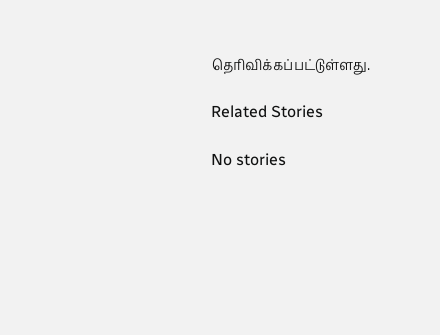தெரிவிக்கப்பட்டுள்ளது.

Related Stories

No stories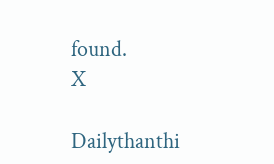found.
X

Dailythanthi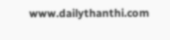www.dailythanthi.com